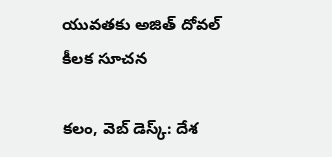యువతకు అజిత్ దోవల్ కీలక సూచన

కలం, వెబ్ డెస్క్: దేశ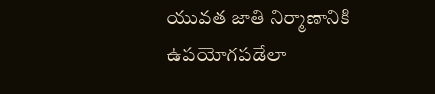యువత జాతి నిర్మాణానికి ఉపయోగపడేలా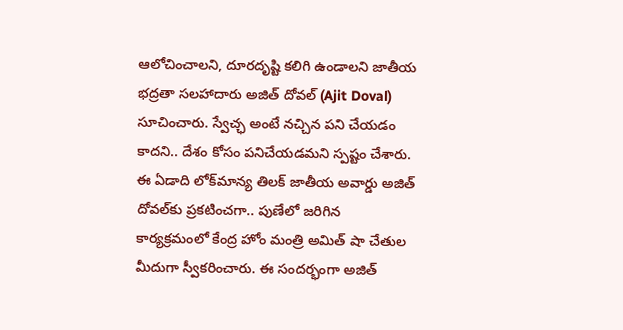ఆలోచించాలని, దూరదృష్టి కలిగి ఉండాలని జాతీయ భద్రతా సలహాదారు అజిత్ దోవల్ (Ajit Doval) సూచించారు. స్వేచ్ఛ అంటే నచ్చిన పని చేయడం కాదని.. దేశం కోసం పనిచేయడమని స్పష్టం చేశారు. ఈ ఏడాది లోక్‌మాన్య తిలక్ జాతీయ అవార్డు అజిత్ దోవల్‌కు ప్రకటించగా.. పుణేలో జరిగిన కార్యక్రమంలో కేంద్ర హోం మంత్రి అమిత్ షా చేతుల మీదుగా స్వీకరించారు. ఈ సందర్భంగా అజిత్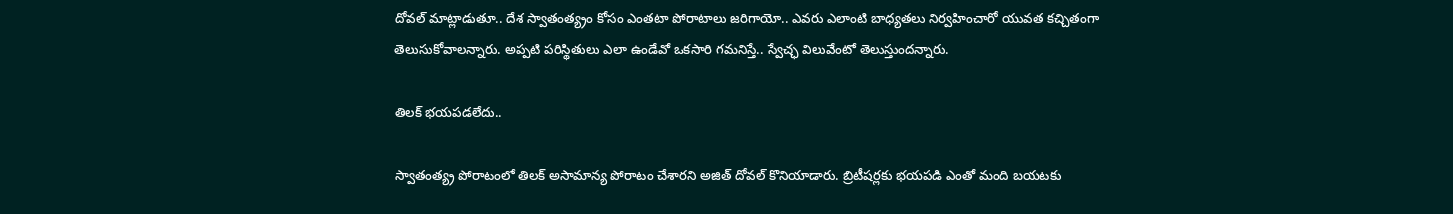దోవల్ మాట్లాడుతూ.. దేశ స్వాతంత్య్రం కోసం ఎంతటా పోరాటాలు జరిగాయో.. ఎవరు ఎలాంటి బాధ్యతలు నిర్వహించారో యువత కచ్చితంగా తెలుసుకోవాలన్నారు. అప్పటి పరిస్థితులు ఎలా ఉండేవో ఒకసారి గమనిస్తే.. స్వేచ్ఛ విలువేంటో తెలుస్తుందన్నారు.

తిలక్ భయపడలేదు..

స్వాతంత్య్ర పోరాటంలో తిలక్ అసామాన్య పోరాటం చేశారని అజిత్ దోవల్ కొనియాడారు. బ్రిటీషర్లకు భయపడి ఎంతో మంది బయటకు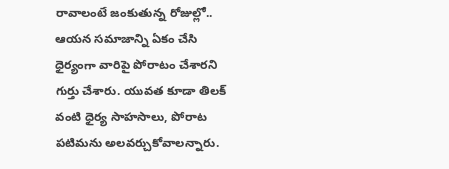రావాలంటే జంకుతున్న రోజుల్లో.. ఆయన సమాజాన్ని ఏకం చేసి ధైర్యంగా వారిపై పోరాటం చేశారని గుర్తు చేశారు. యువత కూడా తిలక్ వంటి ధైర్య సాహసాలు, పోరాట పటిమను అలవర్చుకోవాలన్నారు.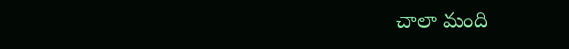చాలా మంది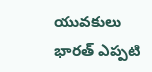యువకులు భారత్ ఎప్పటి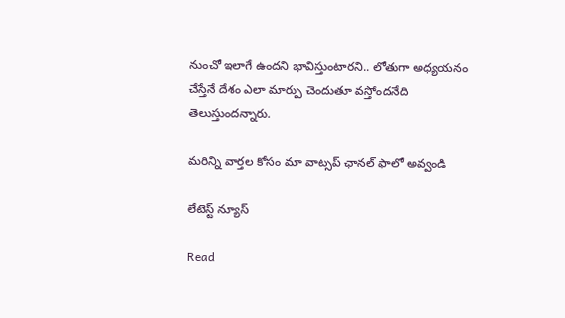నుంచో ఇలాగే ఉందని భావిస్తుంటారని.. లోతుగా అధ్యయనం చేస్తేనే దేశం ఎలా మార్పు చెందుతూ వస్తోందనేది తెలుస్తుందన్నారు.

మ‌రిన్ని వార్త‌ల కోసం మా వాట్స‌ప్ ఛాన‌ల్ ఫాలో అవ్వండి

లేటెస్ట్ న్యూస్‌

Read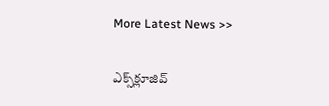More Latest News >>

ఎక్స్‌క్లూజివ్‌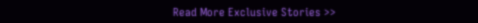Read More Exclusive Stories >>